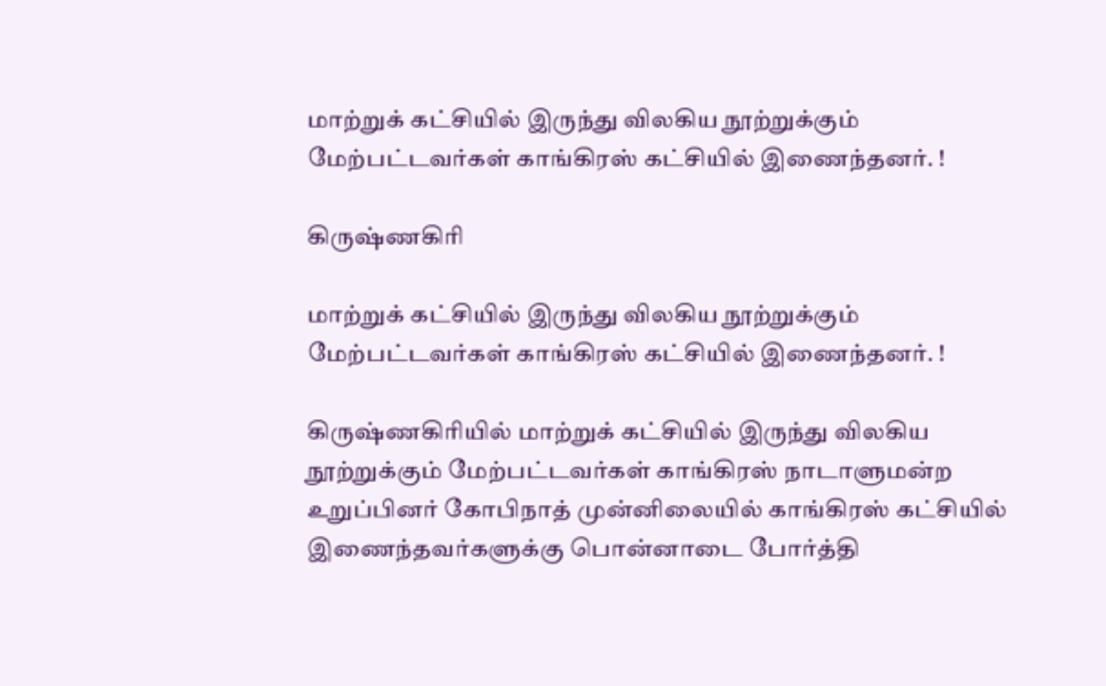மாற்றுக் கட்சியில் இருந்து விலகிய நூற்றுக்கும் மேற்பட்டவர்கள் காங்கிரஸ் கட்சியில் இணைந்தனர். !

கிருஷ்ணகிரி

மாற்றுக் கட்சியில் இருந்து விலகிய நூற்றுக்கும் மேற்பட்டவர்கள் காங்கிரஸ் கட்சியில் இணைந்தனர். !

கிருஷ்ணகிரியில் மாற்றுக் கட்சியில் இருந்து விலகிய நூற்றுக்கும் மேற்பட்டவர்கள் காங்கிரஸ் நாடாளுமன்ற உறுப்பினர் கோபிநாத் முன்னிலையில் காங்கிரஸ் கட்சியில் இணைந்தவர்களுக்கு பொன்னாடை போர்த்தி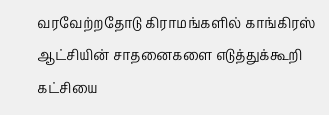வரவேற்றதோடு கிராமங்களில் காங்கிரஸ் ஆட்சியின் சாதனைகளை எடுத்துக்கூறி கட்சியை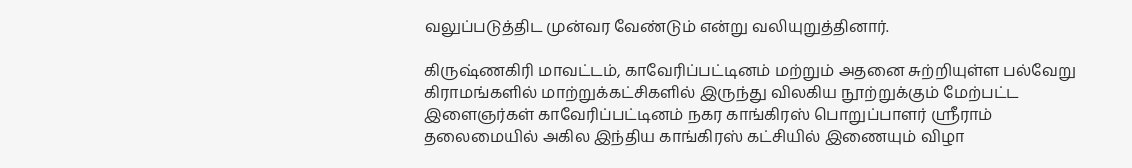வலுப்படுத்திட முன்வர வேண்டும் என்று வலியுறுத்தினார்.

கிருஷ்ணகிரி மாவட்டம், காவேரிப்பட்டினம் மற்றும் அதனை சுற்றியுள்ள பல்வேறு கிராமங்களில் மாற்றுக்கட்சிகளில் இருந்து விலகிய நூற்றுக்கும் மேற்பட்ட இளைஞர்கள் காவேரிப்பட்டினம் நகர காங்கிரஸ் பொறுப்பாளர் ஸ்ரீராம் தலைமையில் அகில இந்திய காங்கிரஸ் கட்சியில் இணையும் விழா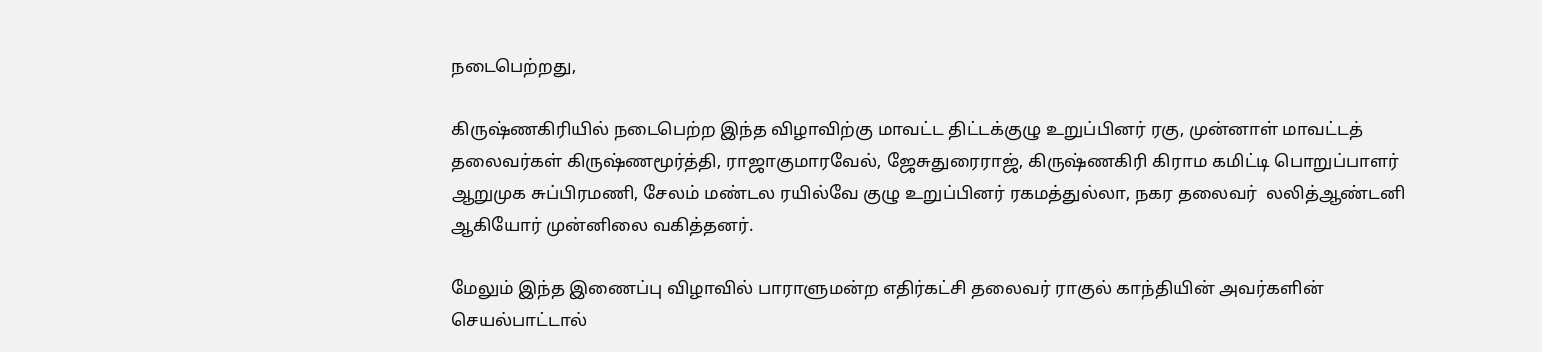நடைபெற்றது,

கிருஷ்ணகிரியில் நடைபெற்ற இந்த விழாவிற்கு மாவட்ட திட்டக்குழு உறுப்பினர் ரகு, முன்னாள் மாவட்டத் தலைவர்கள் கிருஷ்ணமூர்த்தி, ராஜாகுமாரவேல், ஜேசுதுரைராஜ், கிருஷ்ணகிரி கிராம கமிட்டி பொறுப்பாளர் ஆறுமுக சுப்பிரமணி, சேலம் மண்டல ரயில்வே குழு உறுப்பினர் ரகமத்துல்லா, நகர தலைவர்  லலித்ஆண்டனி ஆகியோர் முன்னிலை வகித்தனர்.

மேலும் இந்த இணைப்பு விழாவில் பாராளுமன்ற எதிர்கட்சி தலைவர் ராகுல் காந்தியின் அவர்களின் செயல்பாட்டால்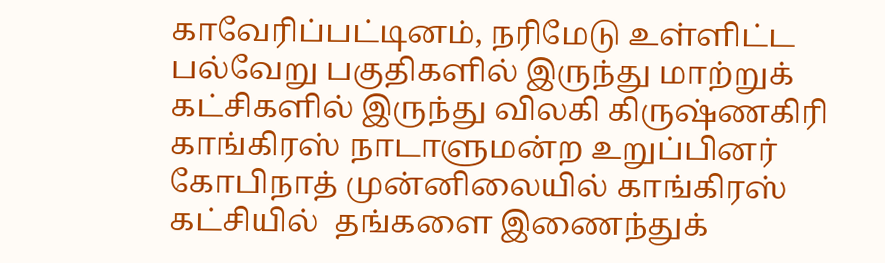காவேரிப்பட்டினம், நரிமேடு உள்ளிட்ட பல்வேறு பகுதிகளில் இருந்து மாற்றுக் கட்சிகளில் இருந்து விலகி கிருஷ்ணகிரி காங்கிரஸ் நாடாளுமன்ற உறுப்பினர் கோபிநாத் முன்னிலையில் காங்கிரஸ் கட்சியில்  தங்களை இணைந்துக்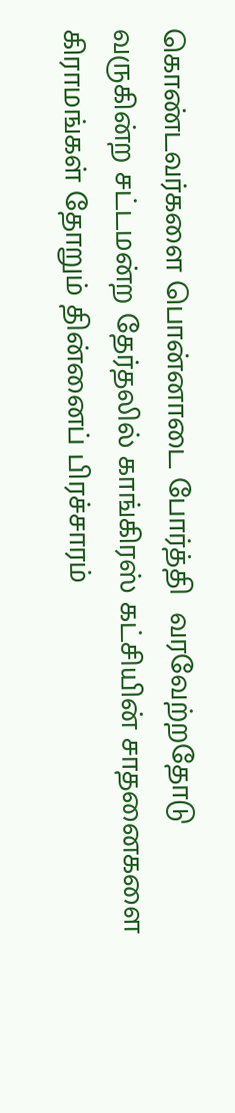கொண்டவர்களை பொன்னாடை போர்த்தி  வரவேற்றதோடு  வருகின்ற சட்டமன்ற தேர்தலில் காங்கிரஸ் கட்சியின் சாதனைகளை கிராமங்கள் தோறும் தின்னைப் பிரச்சாரம்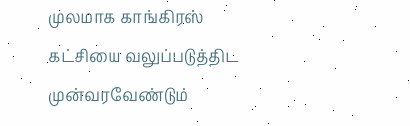முலமாக காங்கிரஸ் கட்சியை வலுப்படுத்திட முன்வரவேண்டும்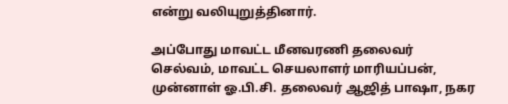என்று வலியுறுத்தினார்.

அப்போது மாவட்ட மீனவரணி தலைவர் செல்வம், மாவட்ட செயலாளர் மாரியப்பன், முன்னாள் ஓ.பி.சி. தலைவர் ஆஜித் பாஷா, நகர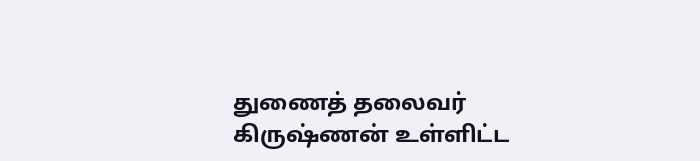துணைத் தலைவர் கிருஷ்ணன் உள்ளிட்ட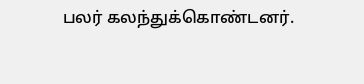பலர் கலந்துக்கொண்டனர்.